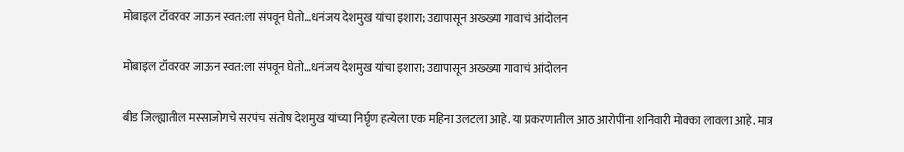मोबाइल टॉवरवर जाऊन स्वत:ला संपवून घेतो…धनंजय देशमुख यांचा इशारा; उद्यापासून अख्ख्या गावाचं आंदोलन

मोबाइल टॉवरवर जाऊन स्वत:ला संपवून घेतो…धनंजय देशमुख यांचा इशारा; उद्यापासून अख्ख्या गावाचं आंदोलन

बीड जिल्ह्यातील मस्साजोगचे सरपंच संतोष देशमुख यांच्या निर्घृण हत्येला एक महिना उलटला आहे. या प्रकरणातील आठ आरोपींना शनिवारी मोक्का लावला आहे. मात्र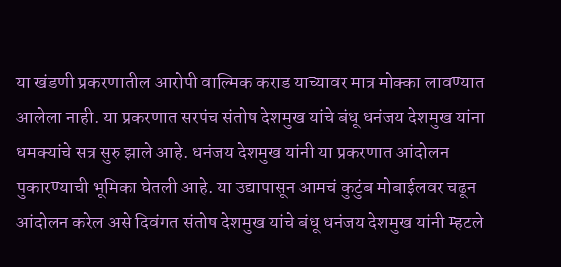या खंडणी प्रकरणातील आरोपी वाल्मिक कराड याच्यावर मात्र मोक्का लावण्यात आलेला नाही. या प्रकरणात सरपंच संतोष देशमुख यांचे बंधू धनंजय देशमुख यांना धमक्यांचे सत्र सुरु झाले आहे. धनंजय देशमुख यांनी या प्रकरणात आंदोलन पुकारण्याची भूमिका घेतली आहे. या उद्यापासून आमचं कुटुंब मोबाईलवर चढून आंदोलन करेल असे दिवंगत संतोष देशमुख यांचे बंधू धनंजय देशमुख यांनी म्हटले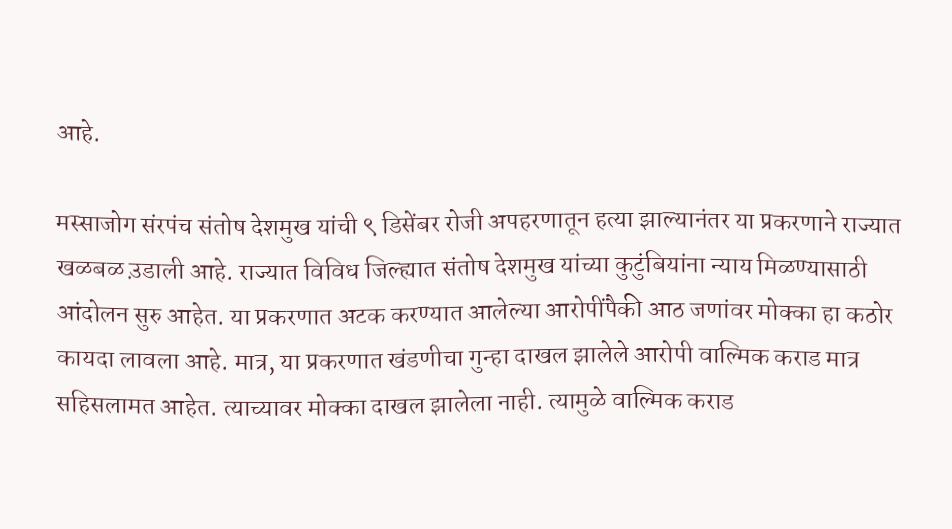आहे.

मस्साजोग संरपंच संतोष देशमुख यांची ९ डिसेंबर रोजी अपहरणातून हत्या झाल्यानंतर या प्रकरणाने राज्यात खळबळ उ़डाली आहे. राज्यात विविध जिल्ह्यात संतोष देशमुख यांच्या कुटुंबियांना न्याय मिळण्यासाठी आंदोलन सुरु आहेत. या प्रकरणात अटक करण्यात आलेल्या आरोपींपैकी आठ जणांवर मोक्का हा कठोर कायदा लावला आहे. मात्र, या प्रकरणात खंडणीचा गुन्हा दाखल झालेले आरोपी वाल्मिक कराड मात्र सहिसलामत आहेत. त्याच्यावर मोक्का दाखल झालेला नाही. त्यामुळे वाल्मिक कराड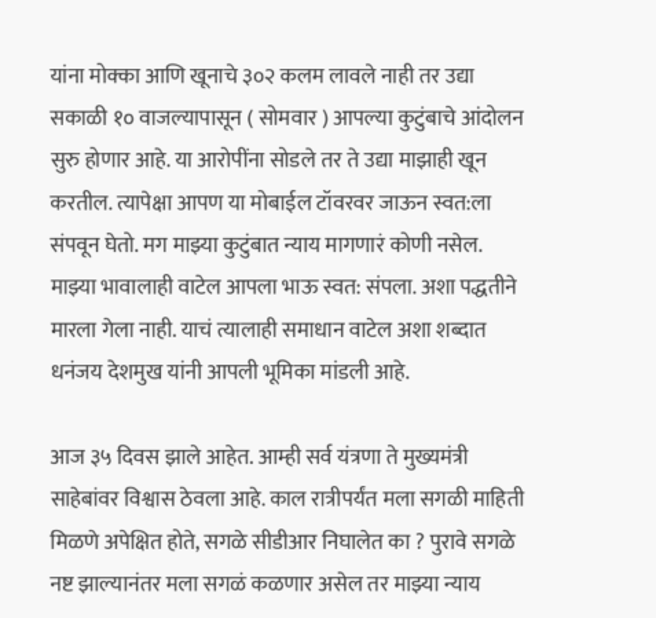यांना मोक्का आणि खूनाचे ३०२ कलम लावले नाही तर उद्या सकाळी १० वाजल्यापासून ( सोमवार ) आपल्या कुटुंबाचे आंदोलन सुरु होणार आहे. या आरोपींना सोडले तर ते उद्या माझाही खून करतील. त्यापेक्षा आपण या मोबाईल टॉवरवर जाऊन स्वत:ला संपवून घेतो. मग माझ्या कुटुंबात न्याय मागणारं कोणी नसेल. माझ्या भावालाही वाटेल आपला भाऊ स्वत: संपला. अशा पद्धतीने मारला गेला नाही. याचं त्यालाही समाधान वाटेल अशा शब्दात धनंजय देशमुख यांनी आपली भूमिका मांडली आहे.

आज ३५ दिवस झाले आहेत. आम्ही सर्व यंत्रणा ते मुख्यमंत्री साहेबांवर विश्वास ठेवला आहे. काल रात्रीपर्यंत मला सगळी माहिती मिळणे अपेक्षित होते, सगळे सीडीआर निघालेत का ? पुरावे सगळे नष्ट झाल्यानंतर मला सगळं कळणार असेल तर माझ्या न्याय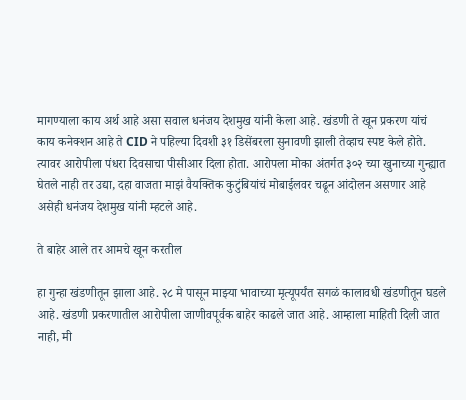मागण्याला काय अर्थ आहे असा सवाल धनंजय देशमुख यांनी केला आहे. खंडणी ते खून प्रकरण यांचं काय कनेक्शन आहे ते CID ने पहिल्या दिवशी ३१ डिसेंबरला सुनावणी झाली तेव्हाच स्पष्ट केले होते. त्यावर आरोपीला पंधरा दिवसाचा पीसीआर दिला होता. आरोपला मोका अंतर्गत ३०२ च्या खुनाच्या गुन्ह्यात घेतले नाही तर उद्या, दहा वाजता माझं वैयक्तिक कुटुंबियांचं मोबाईलवर चढून आंदोलन असणार आहे असेही धनंजय देशमुख यांनी म्हटले आहे.

ते बाहेर आले तर आमचे खून करतील

हा गुन्हा खंडणीतून झाला आहे. २८ मे पासून माझ्या भावाच्या मृत्यूपर्यंत सगळं कालावधी खंडणीतून घडले आहे. खंडणी प्रकरणातील आरोपीला जाणीवपूर्वक बाहेर काढले जात आहे. आम्हाला माहिती दिली जात नाही, मी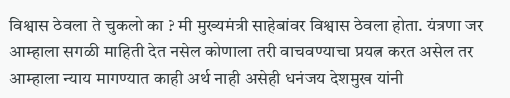विश्वास ठेवला ते चुकलो का ? मी मुख्यमंत्री साहेबांवर विश्वास ठेवला होता. यंत्रणा जर आम्हाला सगळी माहिती देत नसेल कोणाला तरी वाचवण्याचा प्रयत्न करत असेल तर आम्हाला न्याय मागण्यात काही अर्थ नाही असेही धनंजय देशमुख यांनी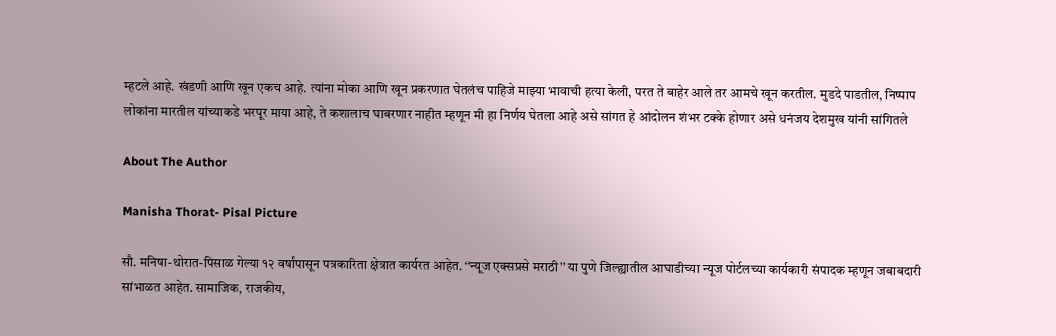म्हटले आहे. खंडणी आणि खून एकच आहे. त्यांना मोका आणि खून प्रकरणात घेतलंच पाहिजे माझ्या भावाची हत्या केली, परत ते बाहेर आले तर आमचे खून करतील. मुडदे पाडतील, निष्पाप लोकांना मारतील यांच्याकडे भरपूर माया आहे, ते कशालाच घाबरणार नाहीत म्हणून मी हा निर्णय घेतला आहे असे सांगत हे आंदोलन शंभर टक्के होणार असे धनंजय देशमुख यांनी सांगितले

About The Author

Manisha Thorat- Pisal Picture

सौ. मनिषा-थोरात-पिसाळ गेल्या १२ वर्षांपासून पत्रकारिता क्षेत्रात कार्यरत आहेत. ‘‘न्यूज एक्सप्रसे मराठी’’ या पुणे जिल्ह्यातील आघाडीच्या न्यूज पोर्टलच्या कार्यकारी संपादक म्हणून जबाबदारी सांभाळत आहेत. सामाजिक, राजकीय,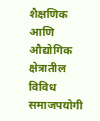शैक्षणिक आणि औद्योगिक क्षेत्रातील विविध समाजपयोगी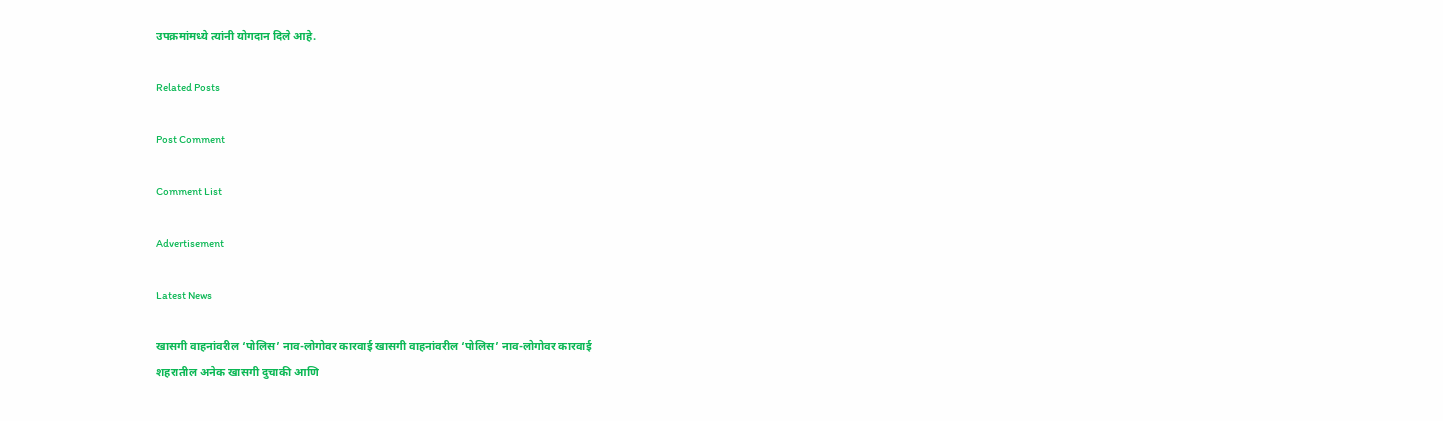उपक्रमांमध्ये त्यांनी योगदान दिले आहे.

Related Posts

Post Comment

Comment List

Advertisement

Latest News

खासगी वाहनांवरील ‘पोलिस’ नाव-लोगोवर कारवाई खासगी वाहनांवरील ‘पोलिस’ नाव-लोगोवर कारवाई
शहरातील अनेक खासगी दुचाकी आणि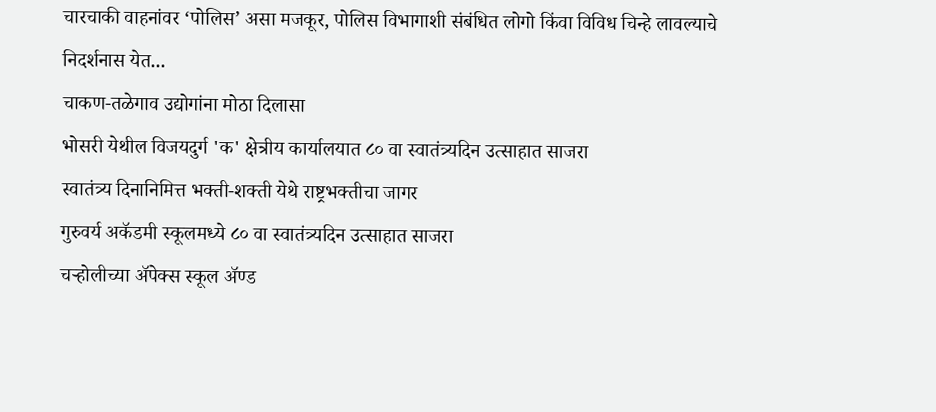चारचाकी वाहनांवर ‘पोलिस’ असा मजकूर, पोलिस विभागाशी संबंधित लोगो किंवा विविध चिन्हे लावल्याचे निदर्शनास येत...
चाकण-तळेगाव उद्योगांना मोठा दिलासा
भोसरी येथील विजयदुर्ग 'क' क्षेत्रीय कार्यालयात ८० वा स्वातंत्र्यदिन उत्साहात साजरा
स्वातंत्र्य दिनानिमित्त भक्ती-शक्ती येथे राष्ट्रभक्तीचा जागर
गुरुवर्य अकॅडमी स्कूलमध्ये ८० वा स्वातंत्र्यदिन उत्साहात साजरा
चऱ्होलीच्या अ‍ॅपेक्स स्कूल अ‍ॅण्ड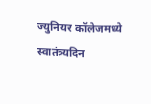ज्युनियर कॉलेजमध्ये स्वातंत्र्यदिन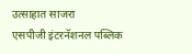उत्साहात साजरा
एसपीजी इंटरनॅशनल पब्लिक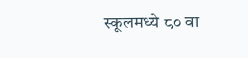स्कूलमध्ये ८० वा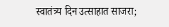स्वातंत्र्य दिन उत्साहात साजरा;